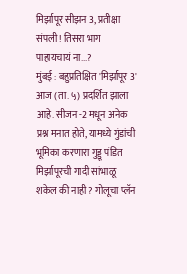मिर्झापूर सीझन 3, प्रतीक्षा संपली! तिसरा भाग पाहायचायं ना...?
मुंबई : बहुप्रतिक्षित 'मिर्झापूर 3' आज (ता. ५) प्रदर्शित झाला आहे. सीजन -2 मधून अनेक प्रश्न मनात होते, यामध्ये गुंडांची भूमिका करणारा गुड्डू पंडित मिर्झापूरची गादी सांभाळू शकेल की नाही? गोलूचा प्लॅन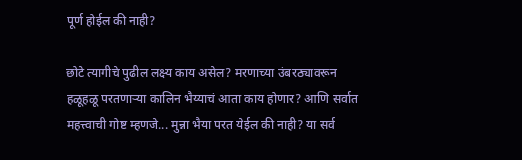पूर्ण होईल की नाही?

छोटे त्यागीचे पुढील लक्ष्य काय असेल? मरणाच्या उंबरठ्यावरून हळूहळू परतणाऱ्या कालिन भैय्याचं आता काय होणार? आणि सर्वात महत्त्वाची गोष्ट म्हणजे... मुन्ना भैया परत येईल की नाही? या सर्व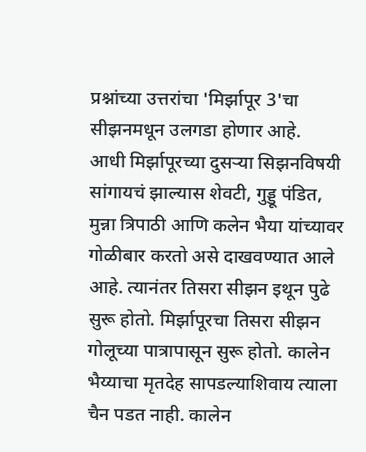प्रश्नांच्या उत्तरांचा 'मिर्झापूर 3'चा सीझनमधून उलगडा होणार आहे.
आधी मिर्झापूरच्या दुसऱ्या सिझनविषयी सांगायचं झाल्यास शेवटी, गुड्डू पंडित, मुन्ना त्रिपाठी आणि कलेन भैया यांच्यावर गोळीबार करतो असे दाखवण्यात आले आहे. त्यानंतर तिसरा सीझन इथून पुढे सुरू होतो. मिर्झापूरचा तिसरा सीझन गोलूच्या पात्रापासून सुरू होतो. कालेन भैय्याचा मृतदेह सापडल्याशिवाय त्याला चैन पडत नाही. कालेन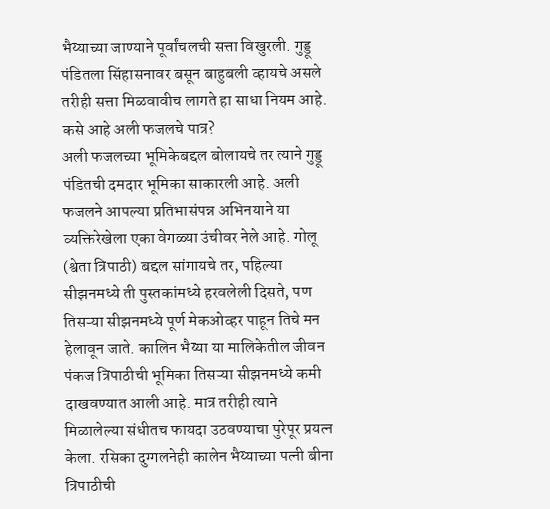भैय्याच्या जाण्याने पूर्वांचलची सत्ता विखुरली. गुड्डू पंडितला सिंहासनावर बसून बाहुबली व्हायचे असले तरीही सत्ता मिळवावीच लागते हा साधा नियम आहे.
कसे आहे अली फजलचे पात्र?
अली फजलच्या भूमिकेबद्दल बोलायचे तर त्याने गुड्डू पंडितची दमदार भूमिका साकारली आहे. अली फजलने आपल्या प्रतिभासंपन्न अभिनयाने या व्यक्तिरेखेला एका वेगळ्या उंचीवर नेले आहे. गोलू (श्वेता त्रिपाठी) बद्दल सांगायचे तर, पहिल्या सीझनमध्ये ती पुस्तकांमध्ये हरवलेली दिसते, पण तिसऱ्या सीझनमध्ये पूर्ण मेकओव्हर पाहून तिचे मन हेलावून जाते. कालिन भैय्या या मालिकेतील जीवन पंकज त्रिपाठीची भूमिका तिसऱ्या सीझनमध्ये कमी दाखवण्यात आली आहे. मात्र तरीही त्याने मिळालेल्या संधीतच फायदा उठवण्याचा पुरेपूर प्रयत्न केला. रसिका दुग्गलनेही कालेन भैय्याच्या पत्नी बीना त्रिपाठीची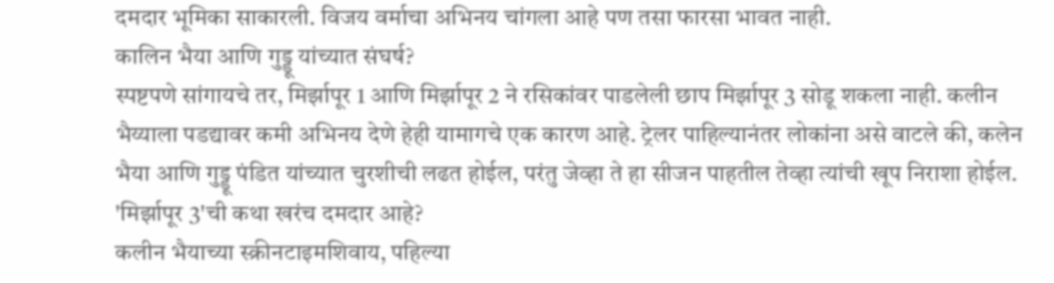दमदार भूमिका साकारली. विजय वर्माचा अभिनय चांगला आहे पण तसा फारसा भावत नाही.
कालिन भैया आणि गुड्डू यांच्यात संघर्ष?
स्पष्टपणे सांगायचे तर, मिर्झापूर 1 आणि मिर्झापूर 2 ने रसिकांवर पाडलेली छाप मिर्झापूर 3 सोडू शकला नाही. कलीन भैय्याला पडद्यावर कमी अभिनय देणे हेही यामागचे एक कारण आहे. ट्रेलर पाहिल्यानंतर लोकांना असे वाटले की, कलेन भैया आणि गुड्डू पंडित यांच्यात चुरशीची लढत होईल, परंतु जेव्हा ते हा सीजन पाहतील तेव्हा त्यांची खूप निराशा होईल.
'मिर्झापूर 3'ची कथा खरंच दमदार आहे?
कलीन भैयाच्या स्क्रीनटाइमशिवाय, पहिल्या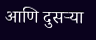आणि दुसऱ्या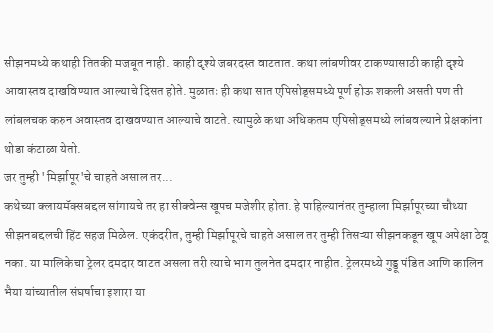सीझनमध्ये कथाही तितकी मजबूत नाही. काही दृश्ये जबरदस्त वाटतात. कथा लांबणीवर टाकण्यासाठी काही दृश्ये आवास्तव दाखविण्यात आल्याचे दिसत होते. मुळातः ही कथा सात एपिसोड्समध्ये पूर्ण होऊ शकली असती पण ती लांबलचक करुन अवास्तव दाखवण्यात आल्याचे वाटते. त्यामुळे कथा अधिकतम एपिसोड्समध्ये लांबवल्याने प्रेक्षकांना थोडा कंटाळा येतो.
जर तुम्ही 'मिर्झापूर'चे चाहते असाल तर...
कथेच्या क्लायमॅक्सबद्दल सांगायचे तर हा सीक्वेन्स खूपच मजेशीर होता. हे पाहिल्यानंतर तुम्हाला मिर्झापूरच्या चौथ्या सीझनबद्दलची हिंट सहज मिळेल. एकंदरीत, तुम्ही मिर्झापूरचे चाहते असाल तर तुम्ही तिसऱ्या सीझनकडून खूप अपेक्षा ठेवू नका. या मालिकेचा ट्रेलर दमदार वाटत असला तरी त्याचे भाग तुलनेत दमदार नाहीत. ट्रेलरमध्ये गुड्डू पंडित आणि कालिन भैया यांच्यातील संघर्षाचा इशारा या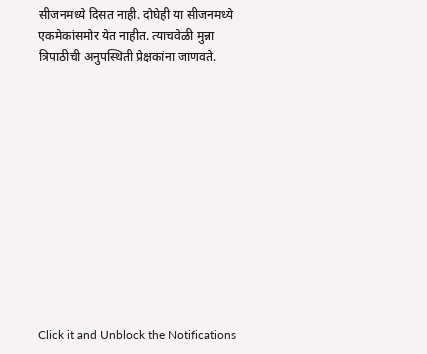सीजनमध्ये दिसत नाही. दोघेही या सीजनमध्ये एकमेकांसमोर येत नाहीत. त्याचवेळी मुन्ना त्रिपाठीची अनुपस्थिती प्रेक्षकांना जाणवते.












Click it and Unblock the Notifications